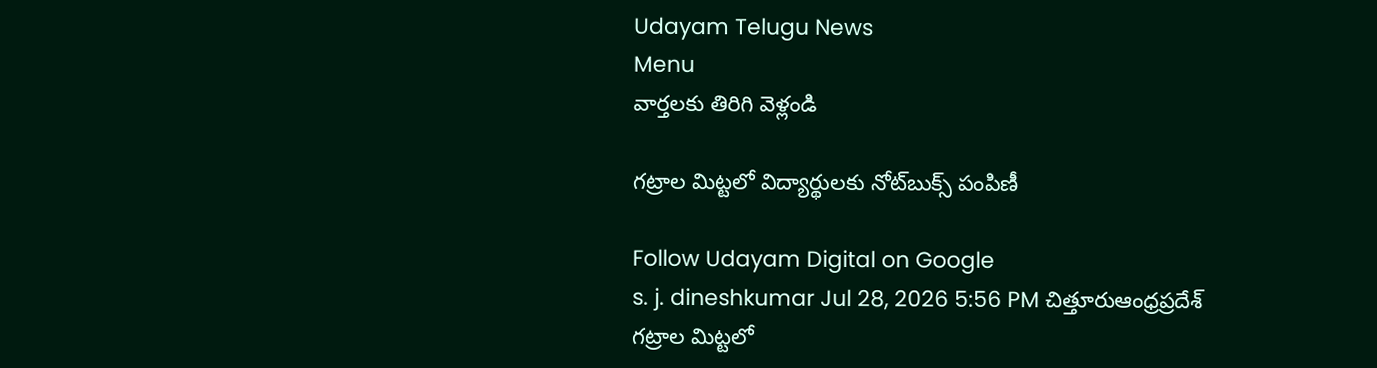Udayam Telugu News
Menu
వార్తలకు తిరిగి వెళ్లండి

గట్రాల మిట్టలో విద్యార్థులకు నోట్‌బుక్స్ పంపిణీ

Follow Udayam Digital on Google
s. j. dineshkumar Jul 28, 2026 5:56 PM చిత్తూరుఆంధ్రప్రదేశ్
గట్రాల మిట్టలో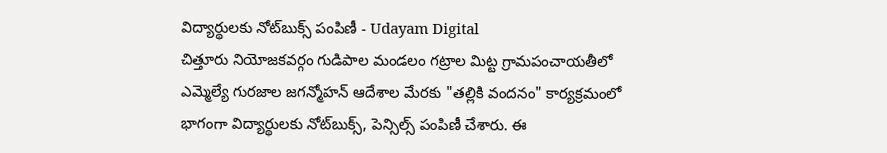విద్యార్థులకు నోట్‌బుక్స్ పంపిణీ - Udayam Digital
చిత్తూరు నియోజకవర్గం గుడిపాల మండలం గట్రాల మిట్ట గ్రామపంచాయతీలో ఎమ్మెల్యే గురజాల జగన్మోహన్ ఆదేశాల మేరకు "తల్లికి వందనం" కార్యక్రమంలో భాగంగా విద్యార్థులకు నోట్‌బుక్స్, పెన్సిల్స్ పంపిణీ చేశారు. ఈ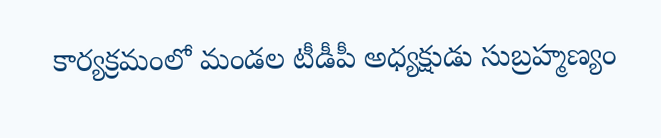కార్యక్రమంలో మండల టీడీపీ అధ్యక్షుడు సుబ్రహ్మణ్యం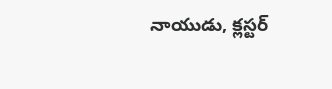నాయుడు, క్లస్టర్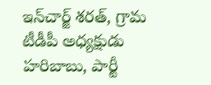ఇన్‌చార్జ్ శరత్, గ్రామ టీడీపీ అధ్యక్షుడు హరిబాబు, పార్టీ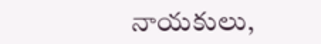నాయకులు,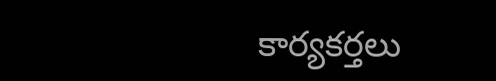కార్యకర్తలు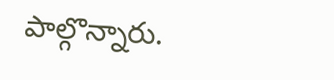పాల్గొన్నారు.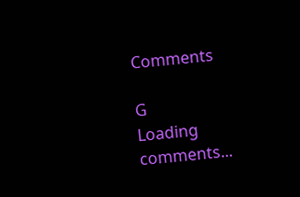Comments

G
Loading comments...